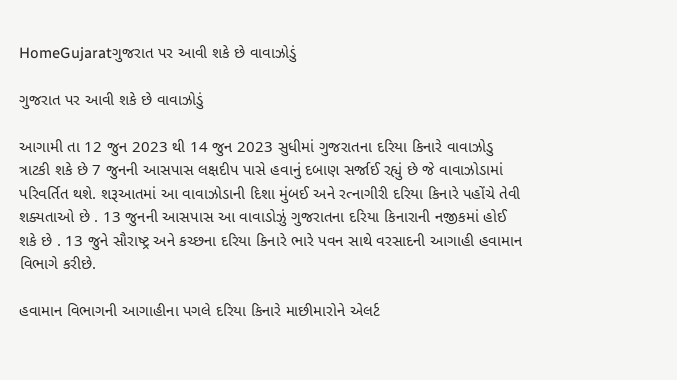HomeGujaratગુજરાત પર આવી શકે છે વાવાઝોડું

ગુજરાત પર આવી શકે છે વાવાઝોડું

આગામી તા 12 જુન 2023 થી 14 જુન 2023 સુધીમાં ગુજરાતના દરિયા કિનારે વાવાઝોડુ ત્રાટકી શકે છે 7 જુનની આસપાસ લક્ષદીપ પાસે હવાનું દબાણ સર્જાઈ રહ્યું છે જે વાવાઝોડામાં પરિવર્તિત થશે. શરૂઆતમાં આ વાવાઝોડાની દિશા મુંબઈ અને રત્નાગીરી દરિયા કિનારે પહોંચે તેવી શક્યતાઓ છે . 13 જુનની આસપાસ આ વાવાડોઝું ગુજરાતના દરિયા કિનારાની નજીકમાં હોઈ શકે છે . 13 જુને સૌરાષ્ટ્ર અને કચ્છના દરિયા કિનારે ભારે પવન સાથે વરસાદની આગાહી હવામાન વિભાગે કરીછે.

હવામાન વિભાગની આગાહીના પગલે દરિયા કિનારે માછીમારોને એલર્ટ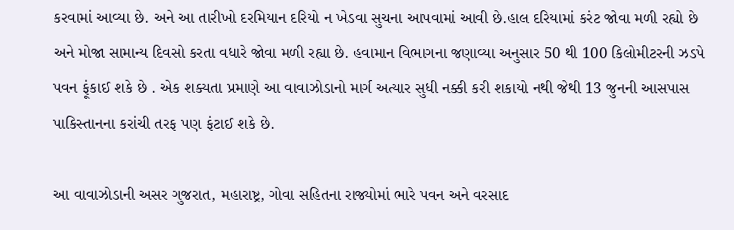કરવામાં આવ્યા છે. અને આ તારીખો દરમિયાન દરિયો ન ખેડવા સુચના આપવામાં આવી છે.હાલ દરિયામાં કરંટ જોવા મળી રહ્યો છે અને મોજા સામાન્ય દિવસો કરતા વધારે જોવા મળી રહ્યા છે. હવામાન વિભાગના જણાવ્યા અનુસાર 50 થી 100 કિલોમીટરની ઝડપે પવન ફૂંકાઈ શકે છે . એક શક્યતા પ્રમાણે આ વાવાઝોડાનો માર્ગ અત્યાર સુધી નક્કી કરી શકાયો નથી જેથી 13 જુનની આસપાસ પાકિસ્તાનના કરાંચી તરફ પણ ફંટાઈ શકે છે.

આ વાવાઝોડાની અસર ગુજરાત, મહારાષ્ટ્ર, ગોવા સહિતના રાજ્યોમાં ભારે પવન અને વરસાદ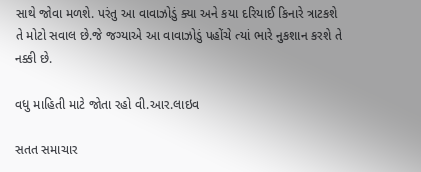સાથે જોવા મળશે. પરંતુ આ વાવાઝોડું ક્યા અને કયા દરિયાઈ કિનારે ત્રાટકશે તે મોટો સવાલ છે.જે જગ્યાએ આ વાવાઝોડું પહોંચે ત્યાં ભારે નુકશાન કરશે તે નક્કી છે.

વધુ માહિતી માટે જોતા રહો વી.આર.લાઇવ

સતત સમાચાર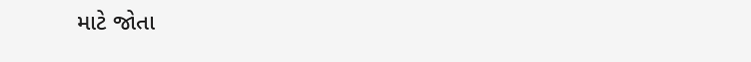માટે જોતા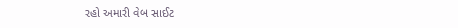રહો અમારી વેબ સાઈટ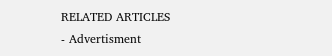RELATED ARTICLES
- Advertisment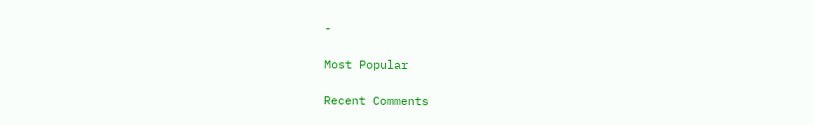-

Most Popular

Recent Comments